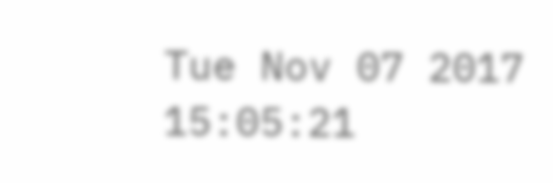Tue Nov 07 2017 15:05:21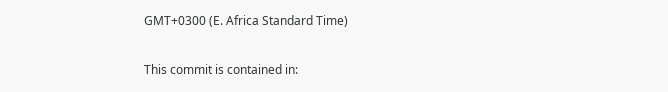GMT+0300 (E. Africa Standard Time)

This commit is contained in: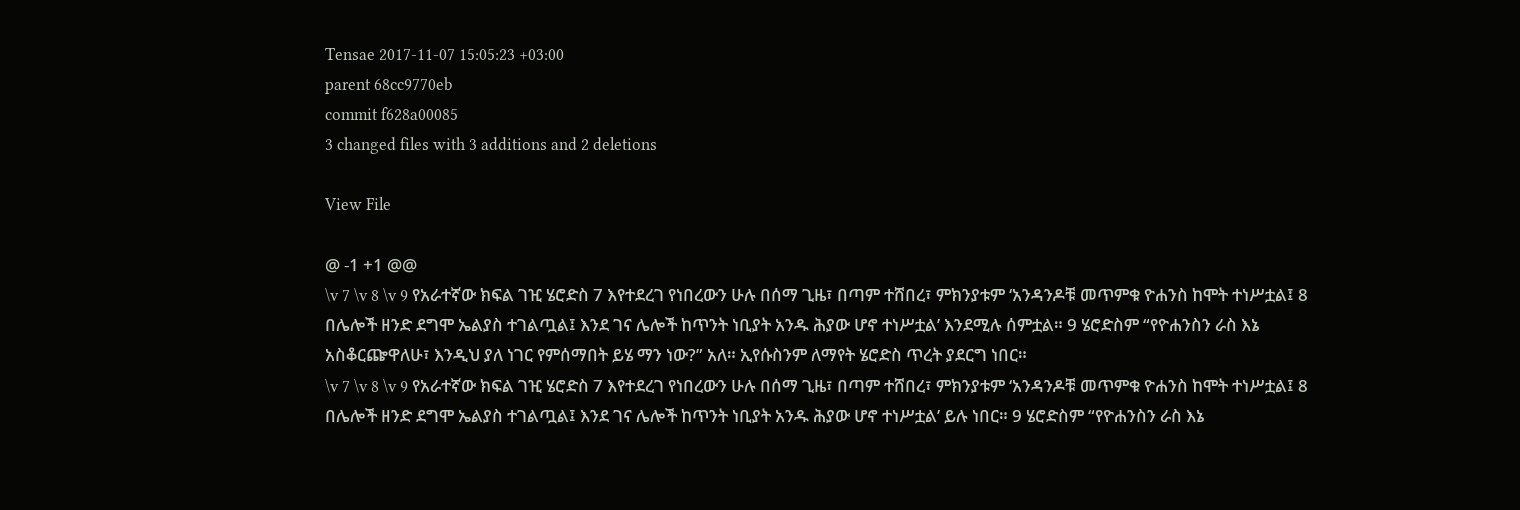Tensae 2017-11-07 15:05:23 +03:00
parent 68cc9770eb
commit f628a00085
3 changed files with 3 additions and 2 deletions

View File

@ -1 +1 @@
\v 7 \v 8 \v 9 የአራተኛው ክፍል ገዢ ሄሮድስ 7 እየተደረገ የነበረውን ሁሉ በሰማ ጊዜ፣ በጣም ተሸበረ፣ ምክንያቱም ‘አንዳንዶቹ መጥምቁ ዮሐንስ ከሞት ተነሥቷል፤ 8 በሌሎች ዘንድ ደግሞ ኤልያስ ተገልጧል፤ እንደ ገና ሌሎች ከጥንት ነቢያት አንዱ ሕያው ሆኖ ተነሥቷል’ እንደሚሉ ሰምቷል። 9 ሄሮድስም “የዮሐንስን ራስ እኔ አስቆርጬዋለሁ፣ እንዲህ ያለ ነገር የምሰማበት ይሄ ማን ነው?” አለ። ኢየሱስንም ለማየት ሄሮድስ ጥረት ያደርግ ነበር።
\v 7 \v 8 \v 9 የአራተኛው ክፍል ገዢ ሄሮድስ 7 እየተደረገ የነበረውን ሁሉ በሰማ ጊዜ፣ በጣም ተሸበረ፣ ምክንያቱም ‘አንዳንዶቹ መጥምቁ ዮሐንስ ከሞት ተነሥቷል፤ 8 በሌሎች ዘንድ ደግሞ ኤልያስ ተገልጧል፤ እንደ ገና ሌሎች ከጥንት ነቢያት አንዱ ሕያው ሆኖ ተነሥቷል’ ይሉ ነበር። 9 ሄሮድስም “የዮሐንስን ራስ እኔ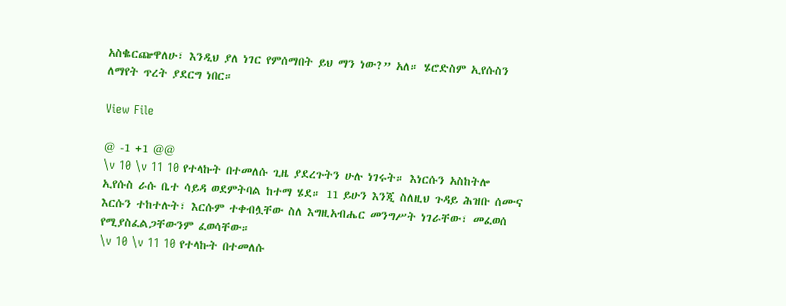አስቈርጬዋለሁ፣ እንዲህ ያለ ነገር የምሰማበት ይህ ማን ነው?” አለ። ሄሮድስም ኢየሱስን ለማየት ጥረት ያደርግ ነበር።

View File

@ -1 +1 @@
\v 10 \v 11 10 የተላኩት በተመለሱ ጊዜ ያደረጉትን ሁሉ ነገሩት። እነርሱን አስከትሎ ኢየሱስ ራሱ ቤተ ሳይዳ ወደምትባል ከተማ ሄደ። 11 ይሁን እንጂ ስለዚህ ጉዳይ ሕዝቡ ሰሙና እርሱን ተከተሉት፣ እርሱም ተቀብሏቸው ስለ እግዚአብሔር መንግሥት ነገራቸው፣ መፈወሰ የሚያስፈልጋቸውንም ፈወሳቸው።
\v 10 \v 11 10 የተላኩት በተመለሱ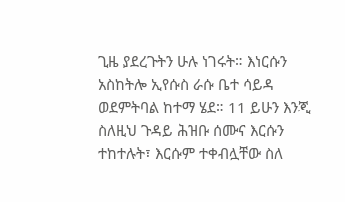ጊዜ ያደረጉትን ሁሉ ነገሩት። እነርሱን አስከትሎ ኢየሱስ ራሱ ቤተ ሳይዳ ወደምትባል ከተማ ሄደ። 11 ይሁን እንጂ ስለዚህ ጉዳይ ሕዝቡ ሰሙና እርሱን ተከተሉት፣ እርሱም ተቀብሏቸው ስለ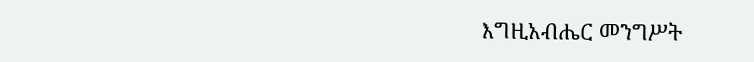እግዚአብሔር መንግሥት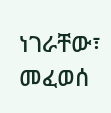ነገራቸው፣ መፈወሰ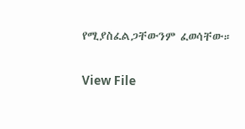የሚያስፈልጋቸውንም ፈወሳቸው።

View File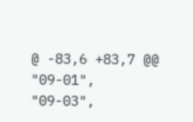@ -83,6 +83,7 @@
"09-01",
"09-03",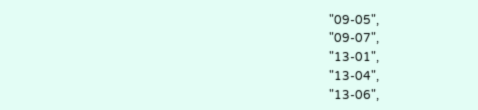"09-05",
"09-07",
"13-01",
"13-04",
"13-06",